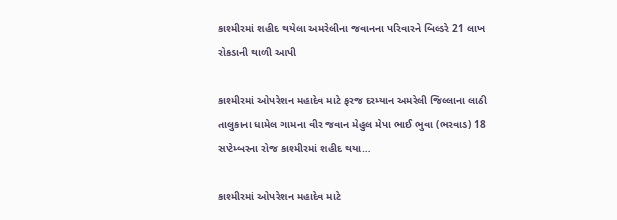કાશ્મીરમાં શહીદ થયેલા અમરેલીના જવાનના પરિવારને બિલ્ડરે 21 લાખ રોકડાની થાળી આપી

કાશ્મીરમાં ઓપરેશન મહાદેવ માટે ફરજ દરમ્યાન અમરેલી જિલ્લાના લાઠી તાલુકાના ધામેલ ગામના વીર જવાન મેહુલ મેપા ભાઈ ભુવા (ભરવાડ) 18 સપ્ટેમ્બરના રોજ કાશ્મીરમાં શહીદ થયા…

કાશ્મીરમાં ઓપરેશન મહાદેવ માટે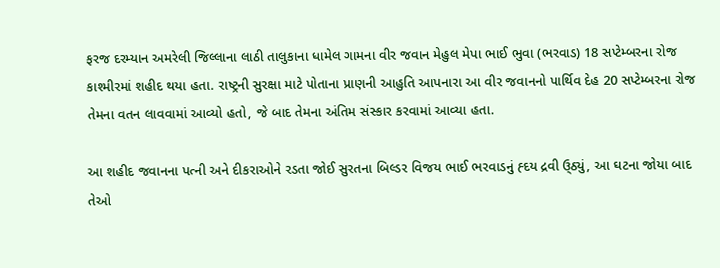ફરજ દરમ્યાન અમરેલી જિલ્લાના લાઠી તાલુકાના ધામેલ ગામના વીર જવાન મેહુલ મેપા ભાઈ ભુવા (ભરવાડ) 18 સપ્ટેમ્બરના રોજ કાશ્મીરમાં શહીદ થયા હતા. રાષ્ટ્રની સુરક્ષા માટે પોતાના પ્રાણની આહુતિ આપનારા આ વીર જવાનનો પાર્થિવ દેહ 20 સપ્ટેમ્બરના રોજ તેમના વતન લાવવામાં આવ્યો હતો, જે બાદ તેમના અંતિમ સંસ્કાર કરવામાં આવ્યા હતા.

આ શહીદ જવાનના પત્ની અને દીકરાઓને રડતા જોઈ સુરતના બિલ્ડર વિજય ભાઈ ભરવાડનું હ્દય દ્રવી ઉ્ઠ્યું, આ ઘટના જોયા બાદ તેઓ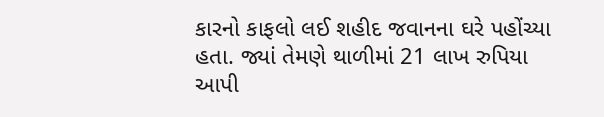કારનો કાફલો લઈ શહીદ જવાનના ઘરે પહોંચ્યા હતા. જ્યાં તેમણે થાળીમાં 21 લાખ રુપિયા આપી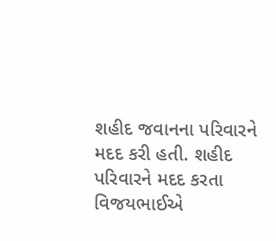શહીદ જવાનના પરિવારને મદદ કરી હતી. શહીદ પરિવારને મદદ કરતા વિજયભાઈએ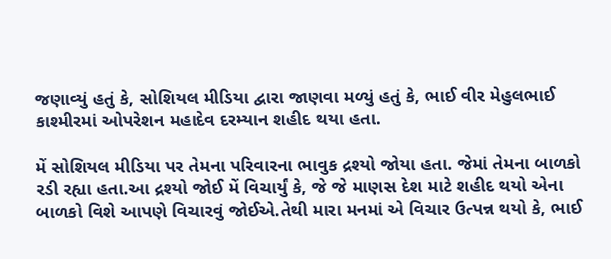જણાવ્યું હતું કે, સોશિયલ મીડિયા દ્વારા જાણવા મળ્યું હતું કે, ભાઈ વીર મેહુલભાઈ કાશ્મીરમાં ઓપરેશન મહાદેવ દરમ્યાન શહીદ થયા હતા.

મેં સોશિયલ મીડિયા પર તેમના પરિવારના ભાવુક દ્રશ્યો જોયા હતા. જેમાં તેમના બાળકો રડી રહ્યા હતા.આ દ્રશ્યો જોઈ મેં વિચાર્યું કે, જે જે માણસ દેશ માટે શહીદ થયો એના બાળકો વિશે આપણે વિચારવું જોઈએ.તેથી મારા મનમાં એ વિચાર ઉત્પન્ન થયો કે, ભાઈ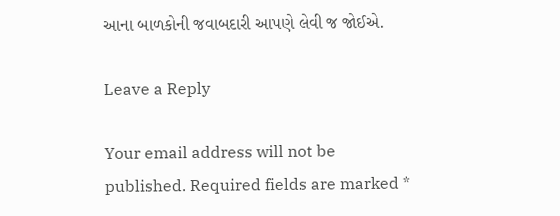આના બાળકોની જવાબદારી આપણે લેવી જ જોઈએ.

Leave a Reply

Your email address will not be published. Required fields are marked *